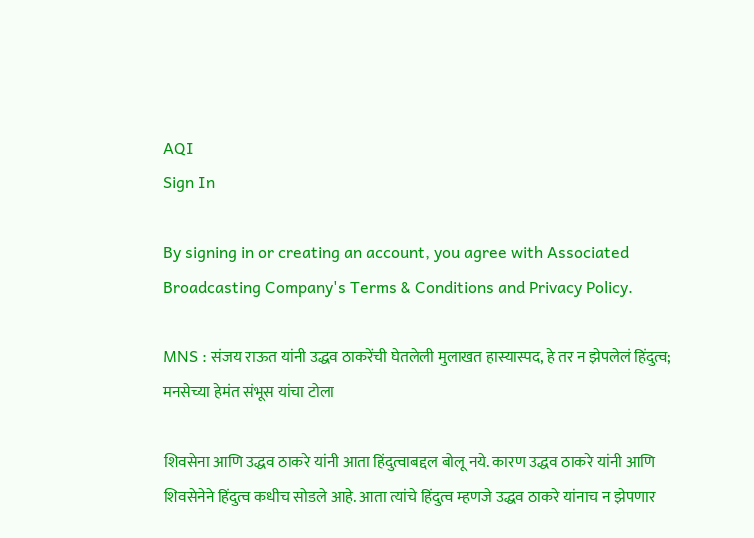AQI
Sign In

By signing in or creating an account, you agree with Associated Broadcasting Company's Terms & Conditions and Privacy Policy.

MNS : संजय राऊत यांनी उद्धव ठाकरेंची घेतलेली मुलाखत हास्यास्पद, हे तर न झेपलेलं हिंदुत्व; मनसेच्या हेमंत संभूस यांचा टोला

शिवसेना आणि उद्धव ठाकरे यांनी आता हिंदुत्वाबद्दल बोलू नये. कारण उद्धव ठाकरे यांनी आणि शिवसेनेने हिंदुत्व कधीच सोडले आहे. आता त्यांचे हिंदुत्व म्हणजे उद्धव ठाकरे यांनाच न झेपणार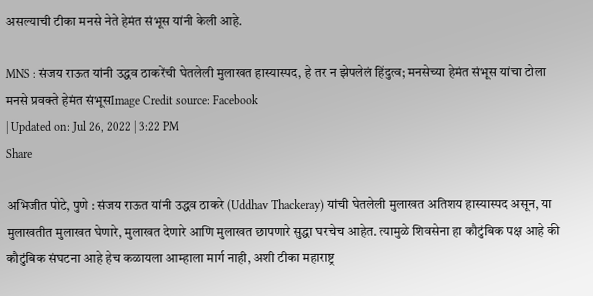असल्याची टीका मनसे नेते हेमंत संभूस यांनी केली आहे.

MNS : संजय राऊत यांनी उद्धव ठाकरेंची घेतलेली मुलाखत हास्यास्पद, हे तर न झेपलेलं हिंदुत्व; मनसेच्या हेमंत संभूस यांचा टोला
मनसे प्रवक्ते हेमंत संभूसImage Credit source: Facebook
| Updated on: Jul 26, 2022 | 3:22 PM
Share

अभिजीत पोटे, पुणे : संजय राऊत यांनी उद्धव ठाकरे (Uddhav Thackeray) यांची घेतलेली मुलाखत अतिशय हास्यास्पद असून, या मुलाखतीत मुलाखत घेणारे, मुलाखत देणारे आणि मुलाखत छापणारे सुद्धा घरचेच आहेत. त्यामुळे शिवसेना हा कौटुंबिक पक्ष आहे की कौटुंबिक संघटना आहे हेच कळायला आम्हाला मार्ग नाही, अशी टीका महाराष्ट्र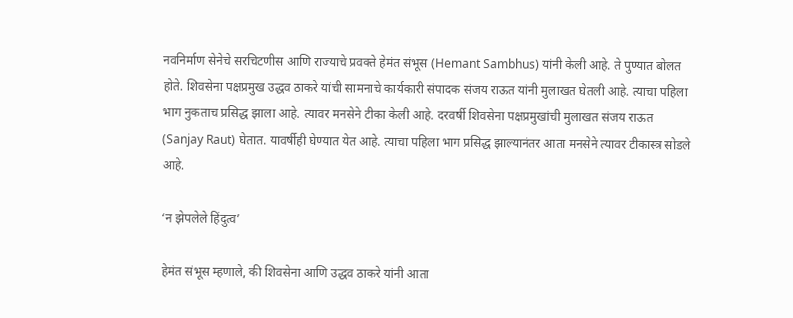नवनिर्माण सेनेचे सरचिटणीस आणि राज्याचे प्रवक्ते हेमंत संभूस (Hemant Sambhus) यांनी केली आहे. ते पुण्यात बोलत होते. शिवसेना पक्षप्रमुख उद्धव ठाकरे यांची सामनाचे कार्यकारी संपादक संजय राऊत यांनी मुलाखत घेतली आहे. त्याचा पहिला भाग नुकताच प्रसिद्ध झाला आहे. त्यावर मनसेने टीका केली आहे. दरवर्षी शिवसेना पक्षप्रमुखांची मुलाखत संजय राऊत (Sanjay Raut) घेतात. यावर्षीही घेण्यात येत आहे. त्याचा पहिला भाग प्रसिद्ध झाल्यानंतर आता मनसेने त्यावर टीकास्त्र सोडले आहे.

‘न झेपलेले हिंदुत्व’

हेमंत संभूस म्हणाले, की शिवसेना आणि उद्धव ठाकरे यांनी आता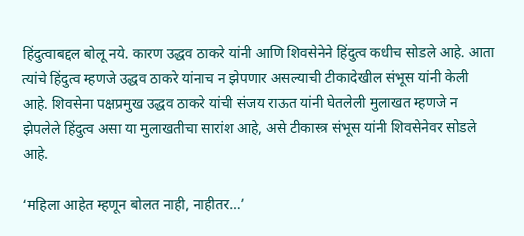हिंदुत्वाबद्दल बोलू नये. कारण उद्धव ठाकरे यांनी आणि शिवसेनेने हिंदुत्व कधीच सोडले आहे. आता त्यांचे हिंदुत्व म्हणजे उद्धव ठाकरे यांनाच न झेपणार असल्याची टीकादेखील संभूस यांनी केली आहे. शिवसेना पक्षप्रमुख उद्धव ठाकरे यांची संजय राऊत यांनी घेतलेली मुलाखत म्हणजे न झेपलेले हिंदुत्व असा या मुलाखतीचा सारांश आहे, असे टीकास्त्र संभूस यांनी शिवसेनेवर सोडले आहे.

‘महिला आहेत म्हणून बोलत नाही, नाहीतर…’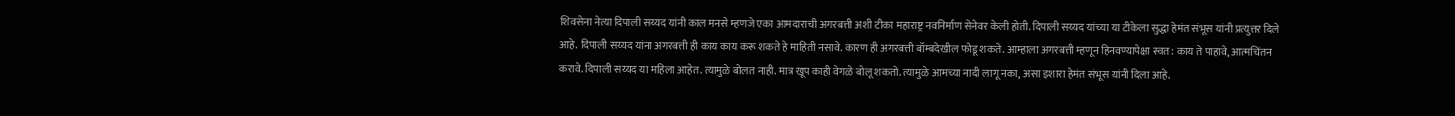शिवसेना नेत्या दिपाली सय्यद यांनी काल मनसे म्हणजे एका आमदाराची अगरबत्ती अशी टीका महाराष्ट्र नवनिर्माण सेनेवर केली होती. दिपाली सय्यद यांच्या या टीकेला सुद्धा हेमंत संभूस यांनी प्रत्युत्तर दिले आहे. दिपाली सय्यद यांना अगरबत्ती ही काय काय करू शकते हे माहिती नसावे. कारण ही अगरबत्ती बॉम्बदेखील फोडू शकते. आम्हाला अगरबत्ती म्हणून हिनवण्यापेक्षा स्वत: काय ते पाहावे, आत्मचिंतन करावे. दिपाली सय्यद या महिला आहेत. त्यामुळे बोलत नाही. मात्र खूप काही वेगळे बोलू शकतो. त्यामुळे आमच्या नादी लागू नका, असा इशारा हेमंत संभूस यांनी दिला आहे.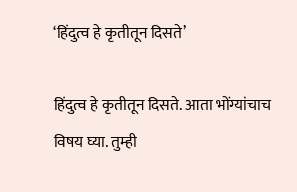‘हिंदुत्व हे कृतीतून दिसते’

हिंदुत्व हे कृतीतून दिसते. आता भोंग्यांचाच विषय घ्या. तुम्ही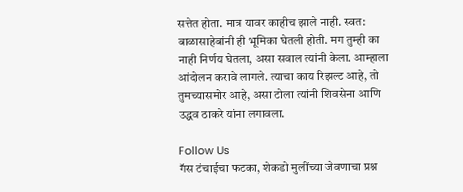सत्तेत होता. मात्र यावर काहीच झाले नाही. स्वत: बाळासाहेबांनी ही भूमिका घेतली होती. मग तुम्ही का नाही निर्णय घेतला, असा सवाल त्यांनी केला. आम्हाला आंदोलन करावे लागले. त्याचा काय रिझल्ट आहे, तो तुमच्यासमोर आहे, असा टोला त्यांनी शिवसेना आणि उद्धव ठाकरे यांना लगावला.

Follow Us
गॅस टंचाईचा फटका, शेकडो मुलींच्या जेवणाचा प्रश्न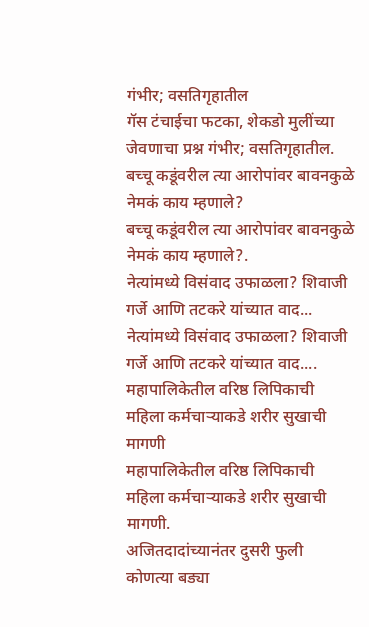गंभीर; वसतिगृहातील
गॅस टंचाईचा फटका, शेकडो मुलींच्या जेवणाचा प्रश्न गंभीर; वसतिगृहातील.
बच्चू कडूंवरील त्या आरोपांवर बावनकुळे नेमकं काय म्हणाले?
बच्चू कडूंवरील त्या आरोपांवर बावनकुळे नेमकं काय म्हणाले?.
नेत्यांमध्ये विसंवाद उफाळला? शिवाजी गर्जे आणि तटकरे यांच्यात वाद...
नेत्यांमध्ये विसंवाद उफाळला? शिवाजी गर्जे आणि तटकरे यांच्यात वाद....
महापालिकेतील वरिष्ठ लिपिकाची महिला कर्मचाऱ्याकडे शरीर सुखाची मागणी
महापालिकेतील वरिष्ठ लिपिकाची महिला कर्मचाऱ्याकडे शरीर सुखाची मागणी.
अजितदादांच्यानंतर दुसरी फुली कोणत्या बड्या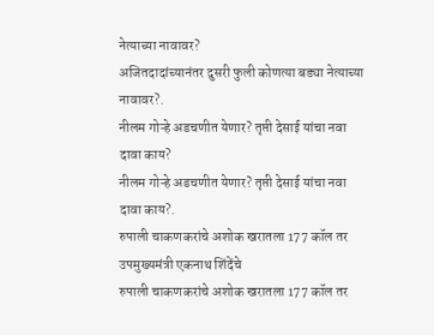नेत्याच्या नावावर?
अजितदादांच्यानंतर दुसरी फुली कोणत्या बड्या नेत्याच्या नावावर?.
नीलम गोऱ्हे अडचणीत येणार? तृप्ती देसाई यांचा नवा दावा काय?
नीलम गोऱ्हे अडचणीत येणार? तृप्ती देसाई यांचा नवा दावा काय?.
रुपाली चाकणकरांचे अशोक खरातला 177 कॉल तर उपमुख्यमंत्री एकनाथ शिंदेंचे
रुपाली चाकणकरांचे अशोक खरातला 177 कॉल तर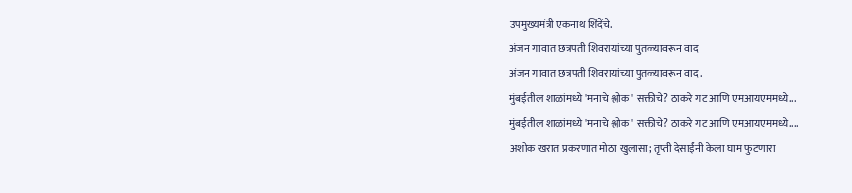उपमुख्यमंत्री एकनाथ शिंदेंचे.
अंजन गावात छत्रपती शिवरायांच्या पुतळ्यावरून वाद
अंजन गावात छत्रपती शिवरायांच्या पुतळ्यावरून वाद.
मुंबईतील शाळांमध्ये 'मनाचे श्लोक' सक्तीचे? ठाकरे गट आणि एमआयएममध्ये...
मुंबईतील शाळांमध्ये 'मनाचे श्लोक' सक्तीचे? ठाकरे गट आणि एमआयएममध्ये....
अशोक खरात प्रकरणात मोठा खुलासा; तृप्ती देसाईंनी केला घाम फुटणारा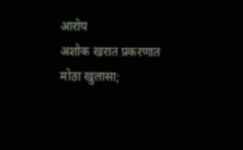आरोप
अशोक खरात प्रकरणात मोठा खुलासा;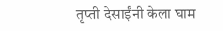तृप्ती देसाईंनी केला घाम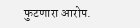फुटणारा आरोप.